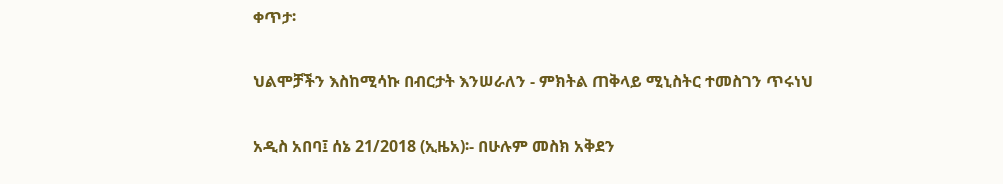ቀጥታ፡

ህልሞቻችን እስከሚሳኩ በብርታት እንሠራለን - ምክትል ጠቅላይ ሚኒስትር ተመስገን ጥሩነህ

አዲስ አበባ፤ ሰኔ 21/2018 (ኢዜአ)፡- በሁሉም መስክ አቅደን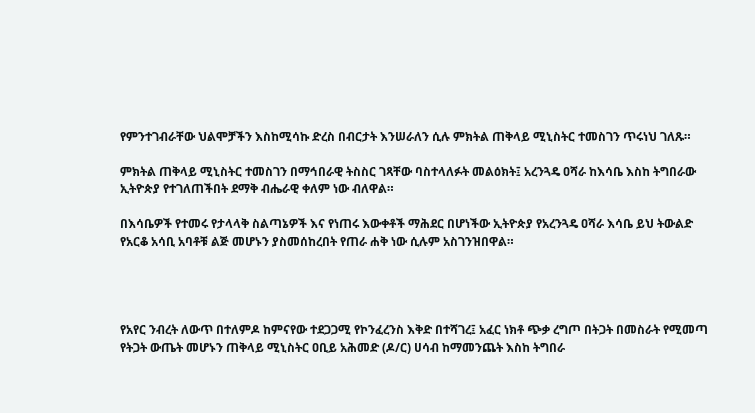የምንተገብራቸው ህልሞቻችን እስከሚሳኩ ድረስ በብርታት እንሠራለን ሲሉ ምክትል ጠቅላይ ሚኒስትር ተመስገን ጥሩነህ ገለጹ።

ምክትል ጠቅላይ ሚኒስትር ተመስገን በማኅበራዊ ትስስር ገጻቸው ባስተላለፉት መልዕክት፤ አረንጓዴ ዐሻራ ከእሳቤ እስከ ትግበራው ኢትዮጵያ የተገለጠችበት ደማቅ ብሔራዊ ቀለም ነው ብለዋል።

በእሳቤዎች የተመሩ የታላላቅ ስልጣኔዎች እና የነጠሩ እውቀቶች ማሕደር በሆነችው ኢትዮጵያ የአረንጓዴ ዐሻራ እሳቤ ይህ ትውልድ የአርቆ አሳቢ አባቶቹ ልጅ መሆኑን ያስመሰከረበት የጠራ ሐቅ ነው ሲሉም አስገንዝበዋል።




የአየር ንብረት ለውጥ በተለምዶ ከምናየው ተደጋጋሚ የኮንፈረንስ እቅድ በተሻገረ፤ አፈር ነክቶ ጭቃ ረግጦ በትጋት በመስራት የሚመጣ የትጋት ውጤት መሆኑን ጠቅላይ ሚኒስትር ዐቢይ አሕመድ (ዶ/ር) ሀሳብ ከማመንጨት እስከ ትግበራ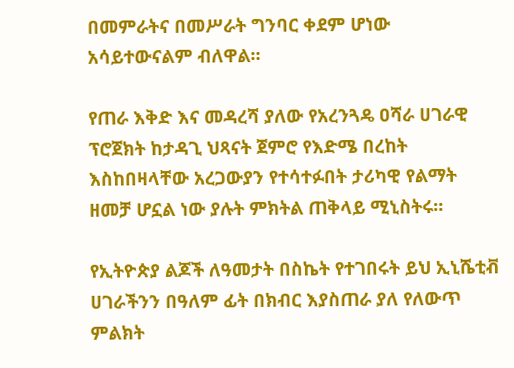በመምራትና በመሥራት ግንባር ቀደም ሆነው አሳይተውናልም ብለዋል።

የጠራ እቅድ እና መዳረሻ ያለው የአረንጓዴ ዐሻራ ሀገራዊ ፕሮጀክት ከታዳጊ ህጻናት ጀምሮ የእድሜ በረከት እስከበዛላቸው አረጋውያን የተሳተፉበት ታሪካዊ የልማት ዘመቻ ሆኗል ነው ያሉት ምክትል ጠቅላይ ሚኒስትሩ።

የኢትዮጵያ ልጆች ለዓመታት በስኬት የተገበሩት ይህ ኢኒሼቲቭ ሀገራችንን በዓለም ፊት በክብር እያስጠራ ያለ የለውጥ ምልክት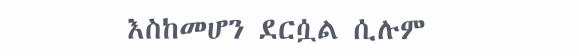እስከመሆን ደርሷል ሲሉም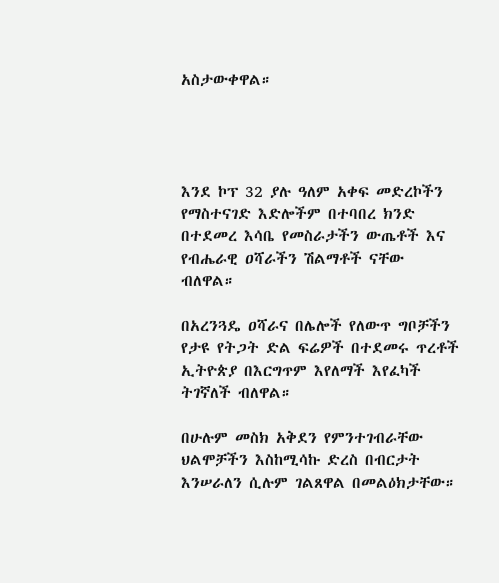አስታውቀዋል።




እንደ ኮፕ 32 ያሉ ዓለም አቀፍ መድረኮችን የማስተናገድ እድሎችም በተባበረ ክንድ በተደመረ እሳቤ የመስራታችን ውጤቶች እና የብሔራዊ ዐሻራችን ሽልማቶች ናቸው ብለዋል።

በአረንጓዴ ዐሻራና በሌሎች የለውጥ ግቦቻችን የታዩ የትጋት ድል ፍሬዎች በተደመሩ ጥረቶች ኢትዮጵያ በእርግጥም እየለማች እየፈካች ትገኛለች ብለዋል።

በሁሉም መስክ አቅደን የምንተገብራቸው ህልሞቻችን እስከሚሳኩ ድረስ በብርታት እንሠራለን ሲሉም ገልጸዋል በመልዕክታቸው።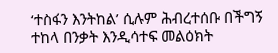‘ተስፋን እንትከል’ ሲሉም ሕብረተሰቡ በችግኝ ተከላ በንቃት እንዲሳተፍ መልዕክት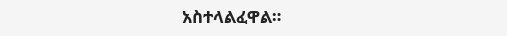አስተላልፈዋል።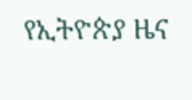የኢትዮጵያ ዜና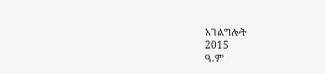አገልግሎት
2015
ዓ.ም